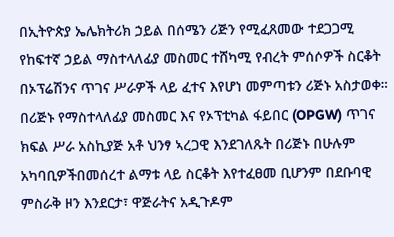በኢትዮጵያ ኤሌክትሪክ ኃይል በሰሜን ሪጅን የሚፈጸመው ተደጋጋሚ የከፍተኛ ኃይል ማስተላለፊያ መስመር ተሸካሚ የብረት ምሰሶዎች ስርቆት በኦፕሬሽንና ጥገና ሥራዎች ላይ ፈተና እየሆነ መምጣቱን ሪጅኑ አስታወቀ።
በሪጅኑ የማስተላለፊያ መስመር እና የኦፕቲካል ፋይበር (OPGW) ጥገና ክፍል ሥራ አስኪያጅ አቶ ህንፃ ኣረጋዊ እንደገለጹት በሪጅኑ በሁሉም አካባቢዎችበመሰረተ ልማቱ ላይ ስርቆት እየተፈፀመ ቢሆንም በደቡባዊ ምስራቅ ዞን እንደርታ፣ ዋጅራትና አዲጉዶም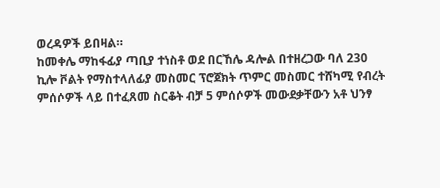ወረዳዎች ይበዛል።
ከመቀሌ ማከፋፊያ ጣቢያ ተነስቶ ወደ በርኸሌ ዳሎል በተዘረጋው ባለ 230 ኪሎ ቮልት የማስተላለፊያ መስመር ፕሮጀክት ጥምር መስመር ተሸካሚ የብረት ምሰሶዎች ላይ በተፈጸመ ስርቆት ብቻ 5 ምሰሶዎች መውደቃቸውን አቶ ህንፃ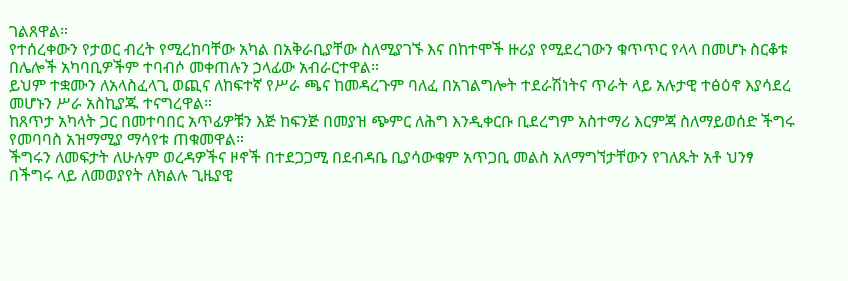ገልጸዋል።
የተሰረቀውን የታወር ብረት የሚረከባቸው አካል በአቅራቢያቸው ስለሚያገኙ እና በከተሞች ዙሪያ የሚደረገውን ቁጥጥር የላላ በመሆኑ ስርቆቱ በሌሎች አካባቢዎችም ተባብሶ መቀጠሉን ኃላፊው አብራርተዋል።
ይህም ተቋሙን ለአላስፈላጊ ወጪና ለከፍተኛ የሥራ ጫና ከመዳረጉም ባለፈ በአገልግሎት ተደራሽነትና ጥራት ላይ አሉታዊ ተፅዕኖ እያሳደረ መሆኑን ሥራ አስኪያጁ ተናግረዋል።
ከጸጥታ አካላት ጋር በመተባበር አጥፊዎቹን እጅ ከፍንጅ በመያዝ ጭምር ለሕግ እንዲቀርቡ ቢደረግም አስተማሪ እርምጃ ስለማይወሰድ ችግሩ የመባባስ አዝማሚያ ማሳየቱ ጠቁመዋል።
ችግሩን ለመፍታት ለሁሉም ወረዳዎችና ዞኖች በተደጋጋሚ በደብዳቤ ቢያሳውቁም አጥጋቢ መልስ አለማግኘታቸውን የገለጹት አቶ ህንፃ በችግሩ ላይ ለመወያየት ለክልሉ ጊዜያዊ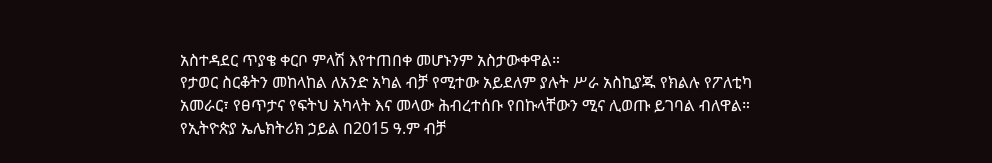አስተዳደር ጥያቄ ቀርቦ ምላሽ እየተጠበቀ መሆኑንም አስታውቀዋል።
የታወር ስርቆትን መከላከል ለአንድ አካል ብቻ የሚተው አይደለም ያሉት ሥራ አስኪያጁ የክልሉ የፖለቲካ አመራር፣ የፀጥታና የፍትህ አካላት እና መላው ሕብረተሰቡ የበኩላቸውን ሚና ሊወጡ ይገባል ብለዋል።
የኢትዮጵያ ኤሌክትሪክ ኃይል በ2015 ዓ.ም ብቻ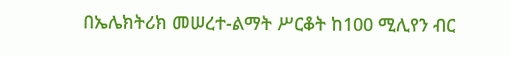በኤሌክትሪክ መሠረተ-ልማት ሥርቆት ከ100 ሚሊየን ብር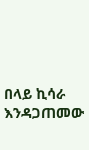በላይ ኪሳራ እንዳጋጠመው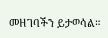መዘገባችን ይታወሳል።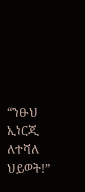“ንፁህ ኢነርጂ ለተሻለ ህይወት!”